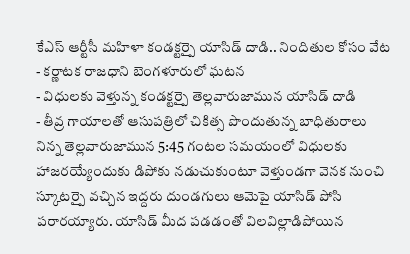కేఎస్ ఆర్టీసీ మహిళా కండక్టర్పై యాసిడ్ దాడి.. నిందితుల కోసం వేట
- కర్ణాటక రాజధాని బెంగళూరులో ఘటన
- విధులకు వెళ్తున్న కండక్టర్పై తెల్లవారుజామున యాసిడ్ దాడి
- తీవ్ర గాయాలతో ఆసుపత్రిలో చికిత్స పొందుతున్న బాధితురాలు
నిన్న తెల్లవారుజామున 5:45 గంటల సమయంలో విధులకు హాజరయ్యేందుకు డిపోకు నడుచుకుంటూ వెళ్తుండగా వెనక నుంచి స్కూటర్పై వచ్చిన ఇద్దరు దుండగులు ఆమెపై యాసిడ్ పోసి పరారయ్యారు. యాసిడ్ మీద పడడంతో విలవిల్లాడిపోయిన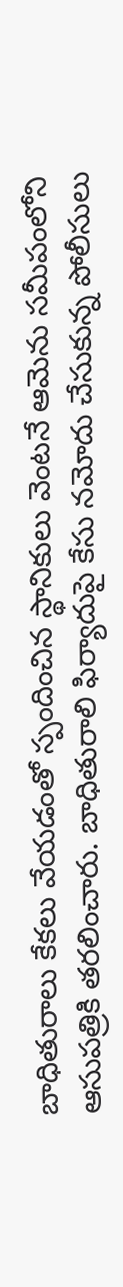బాధితురాలు కేకలు వేయడంతో స్పందించిన స్థానికులు వెంటనే ఆమెను సమీపంలోని ఆసుపత్రికి తరలించారు. బాధితురాలి ఫిర్యాదుపై కేసు నమోదు చేసుకున్న పోలీసులు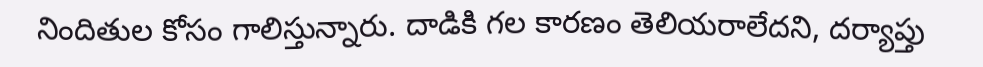నిందితుల కోసం గాలిస్తున్నారు. దాడికి గల కారణం తెలియరాలేదని, దర్యాప్తు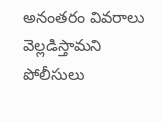అనంతరం వివరాలు వెల్లడిస్తామని పోలీసులు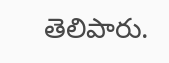తెలిపారు.